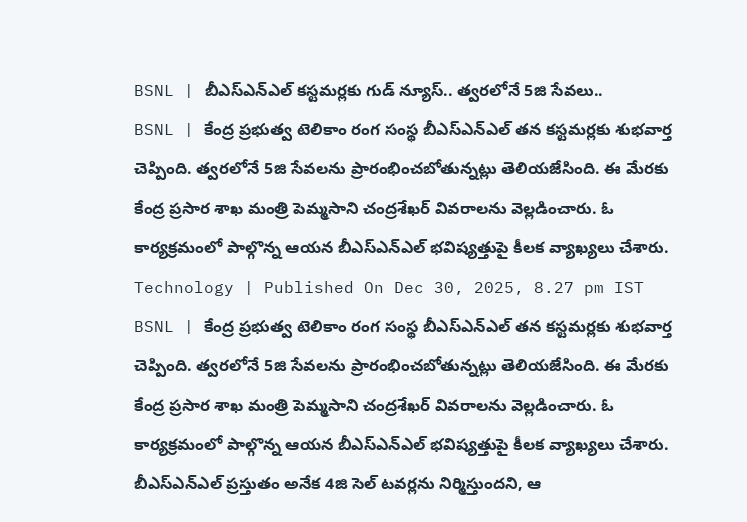BSNL | బీఎస్ఎన్ఎల్ కస్టమర్లకు గుడ్ న్యూస్.. త్వరలోనే 5జి సేవలు..
BSNL | కేంద్ర ప్రభుత్వ టెలికాం రంగ సంస్థ బీఎస్ఎన్ఎల్ తన కస్టమర్లకు శుభవార్త చెప్పింది. త్వరలోనే 5జి సేవలను ప్రారంభించబోతున్నట్లు తెలియజేసింది. ఈ మేరకు కేంద్ర ప్రసార శాఖ మంత్రి పెమ్మసాని చంద్రశేఖర్ వివరాలను వెల్లడించారు. ఓ కార్యక్రమంలో పాల్గొన్న ఆయన బీఎస్ఎన్ఎల్ భవిష్యత్తుపై కీలక వ్యాఖ్యలు చేశారు.
Technology | Published On Dec 30, 2025, 8.27 pm IST
BSNL | కేంద్ర ప్రభుత్వ టెలికాం రంగ సంస్థ బీఎస్ఎన్ఎల్ తన కస్టమర్లకు శుభవార్త చెప్పింది. త్వరలోనే 5జి సేవలను ప్రారంభించబోతున్నట్లు తెలియజేసింది. ఈ మేరకు కేంద్ర ప్రసార శాఖ మంత్రి పెమ్మసాని చంద్రశేఖర్ వివరాలను వెల్లడించారు. ఓ కార్యక్రమంలో పాల్గొన్న ఆయన బీఎస్ఎన్ఎల్ భవిష్యత్తుపై కీలక వ్యాఖ్యలు చేశారు. బీఎస్ఎన్ఎల్ ప్రస్తుతం అనేక 4జి సెల్ టవర్లను నిర్మిస్తుందని, ఆ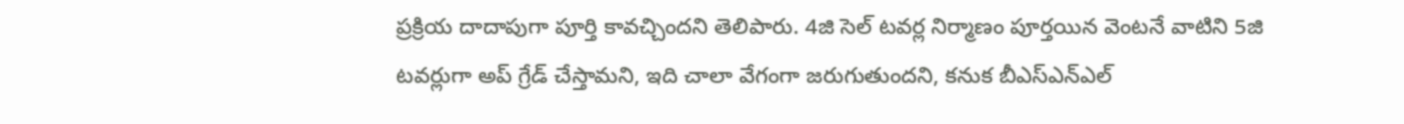ప్రక్రియ దాదాపుగా పూర్తి కావచ్చిందని తెలిపారు. 4జి సెల్ టవర్ల నిర్మాణం పూర్తయిన వెంటనే వాటిని 5జి టవర్లుగా అప్ గ్రేడ్ చేస్తామని, ఇది చాలా వేగంగా జరుగుతుందని, కనుక బీఎస్ఎన్ఎల్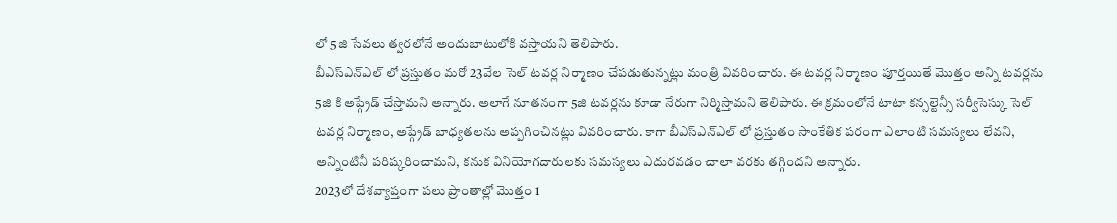లో 5జి సేవలు త్వరలోనే అందుబాటులోకి వస్తాయని తెలిపారు.
బీఎస్ఎన్ఎల్ లో ప్రస్తుతం మరో 23వేల సెల్ టవర్ల నిర్మాణం చేపడుతున్నట్లు మంత్రి వివరించారు. ఈ టవర్ల నిర్మాణం పూర్తయితే మొత్తం అన్ని టవర్లను 5జి కి అప్గ్రేడ్ చేస్తామని అన్నారు. అలాగే నూతనంగా 5జి టవర్లను కూడా నేరుగా నిర్మిస్తామని తెలిపారు. ఈ క్రమంలోనే టాటా కన్సల్టెన్సీ సర్వీసెస్కు సెల్ టవర్ల నిర్మాణం, అప్గ్రేడ్ బాధ్యతలను అప్పగించినట్లు వివరించారు. కాగా బీఎస్ఎన్ఎల్ లో ప్రస్తుతం సాంకేతిక పరంగా ఎలాంటి సమస్యలు లేవని, అన్నింటినీ పరిష్కరించామని, కనుక వినియోగదారులకు సమస్యలు ఎదురవడం చాలా వరకు తగ్గిందని అన్నారు.
2023లో దేశవ్యాప్తంగా పలు ప్రాంతాల్లో మొత్తం 1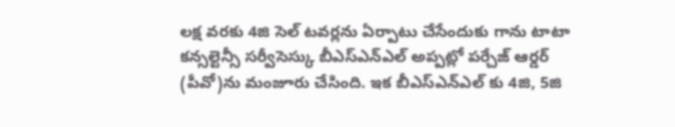లక్ష వరకు 4జి సెల్ టవర్లను ఏర్పాటు చేసేందుకు గాను టాటా కన్సల్టెన్సీ సర్వీసెస్కు బీఎస్ఎన్ఎల్ అప్పట్లో పర్చేజ్ ఆర్డర్ (పీవో)ను మంజూరు చేసింది. ఇక బీఎస్ఎన్ఎల్ కు 4జి, 5జి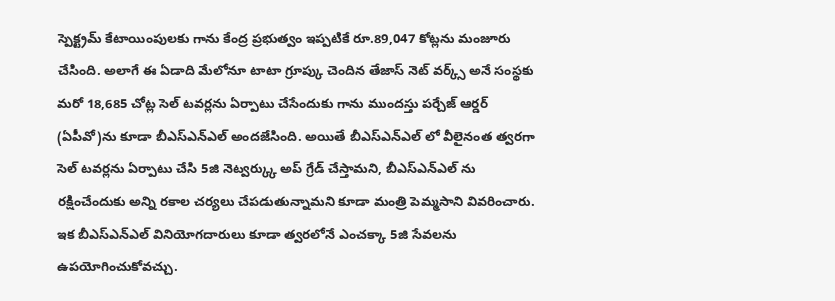స్పెక్ట్రమ్ కేటాయింపులకు గాను కేంద్ర ప్రభుత్వం ఇప్పటికే రూ.89,047 కోట్లను మంజూరు చేసింది. అలాగే ఈ ఏడాది మేలోనూ టాటా గ్రూప్కు చెందిన తేజాస్ నెట్ వర్క్స్ అనే సంస్థకు మరో 18,685 చోట్ల సెల్ టవర్లను ఏర్పాటు చేసేందుకు గాను ముందస్తు పర్చేజ్ ఆర్డర్ (ఏపీవో)ను కూడా బీఎస్ఎన్ఎల్ అందజేసింది. అయితే బీఎస్ఎన్ఎల్ లో వీలైనంత త్వరగా సెల్ టవర్లను ఏర్పాటు చేసి 5జి నెట్వర్క్కు అప్ గ్రేడ్ చేస్తామని, బీఎస్ఎన్ఎల్ ను రక్షించేందుకు అన్ని రకాల చర్యలు చేపడుతున్నామని కూడా మంత్రి పెమ్మసాని వివరించారు. ఇక బీఎస్ఎన్ఎల్ వినియోగదారులు కూడా త్వరలోనే ఎంచక్కా 5జి సేవలను ఉపయోగించుకోవచ్చు.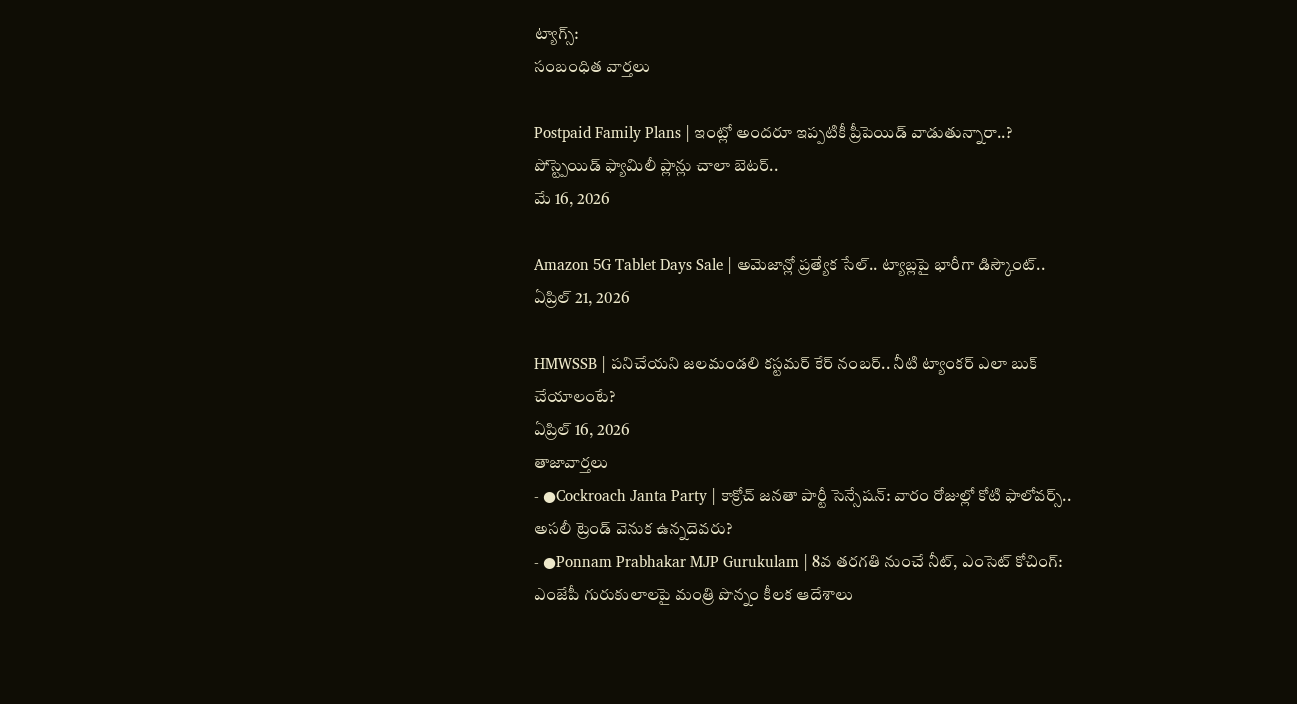ట్యాగ్స్:
సంబంధిత వార్తలు

Postpaid Family Plans | ఇంట్లో అందరూ ఇప్పటికీ ప్రీపెయిడ్ వాడుతున్నారా..? పోస్ట్పెయిడ్ ఫ్యామిలీ ప్లాన్లు చాలా బెటర్..
మే 16, 2026

Amazon 5G Tablet Days Sale | అమెజాన్లో ప్రత్యేక సేల్.. ట్యాబ్లపై భారీగా డిస్కౌంట్..
ఏప్రిల్ 21, 2026

HMWSSB | పనిచేయని జలమండలి కస్టమర్ కేర్ నంబర్.. నీటి ట్యాంకర్ ఎలా బుక్ చేయాలంటే?
ఏప్రిల్ 16, 2026
తాజావార్తలు
- ●Cockroach Janta Party | కాక్రోచ్ జనతా పార్టీ సెన్సేషన్: వారం రోజుల్లో కోటి ఫాలోవర్స్.. అసలీ ట్రెండ్ వెనుక ఉన్నదెవరు?
- ●Ponnam Prabhakar MJP Gurukulam | 8వ తరగతి నుంచే నీట్, ఎంసెట్ కోచింగ్: ఎంజేపీ గురుకులాలపై మంత్రి పొన్నం కీలక ఆదేశాలు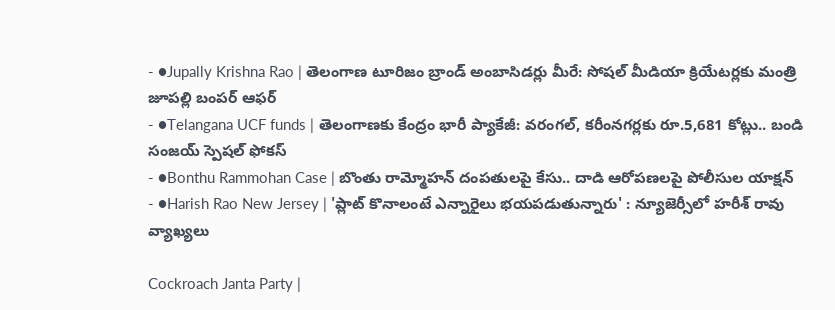- ●Jupally Krishna Rao | తెలంగాణ టూరిజం బ్రాండ్ అంబాసిడర్లు మీరే: సోషల్ మీడియా క్రియేటర్లకు మంత్రి జూపల్లి బంపర్ ఆఫర్
- ●Telangana UCF funds | తెలంగాణకు కేంద్రం భారీ ప్యాకేజీ: వరంగల్, కరీంనగర్లకు రూ.5,681 కోట్లు.. బండి సంజయ్ స్పెషల్ ఫోకస్
- ●Bonthu Rammohan Case | బొంతు రామ్మోహన్ దంపతులపై కేసు.. దాడి ఆరోపణలపై పోలీసుల యాక్షన్
- ●Harish Rao New Jersey | 'ప్లాట్ కొనాలంటే ఎన్నారైలు భయపడుతున్నారు' : న్యూజెర్సీలో హరీశ్ రావు వ్యాఖ్యలు

Cockroach Janta Party |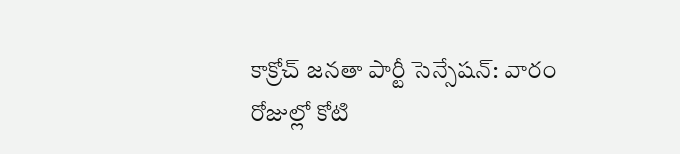కాక్రోచ్ జనతా పార్టీ సెన్సేషన్: వారం రోజుల్లో కోటి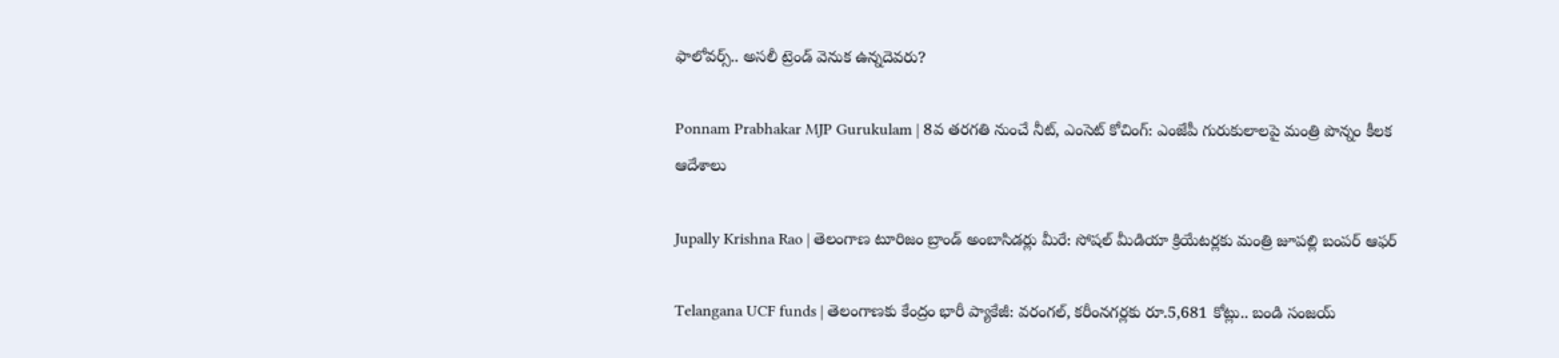ఫాలోవర్స్.. అసలీ ట్రెండ్ వెనుక ఉన్నదెవరు?

Ponnam Prabhakar MJP Gurukulam | 8వ తరగతి నుంచే నీట్, ఎంసెట్ కోచింగ్: ఎంజేపీ గురుకులాలపై మంత్రి పొన్నం కీలక ఆదేశాలు

Jupally Krishna Rao | తెలంగాణ టూరిజం బ్రాండ్ అంబాసిడర్లు మీరే: సోషల్ మీడియా క్రియేటర్లకు మంత్రి జూపల్లి బంపర్ ఆఫర్

Telangana UCF funds | తెలంగాణకు కేంద్రం భారీ ప్యాకేజీ: వరంగల్, కరీంనగర్లకు రూ.5,681 కోట్లు.. బండి సంజయ్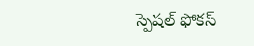స్పెషల్ ఫోకస్